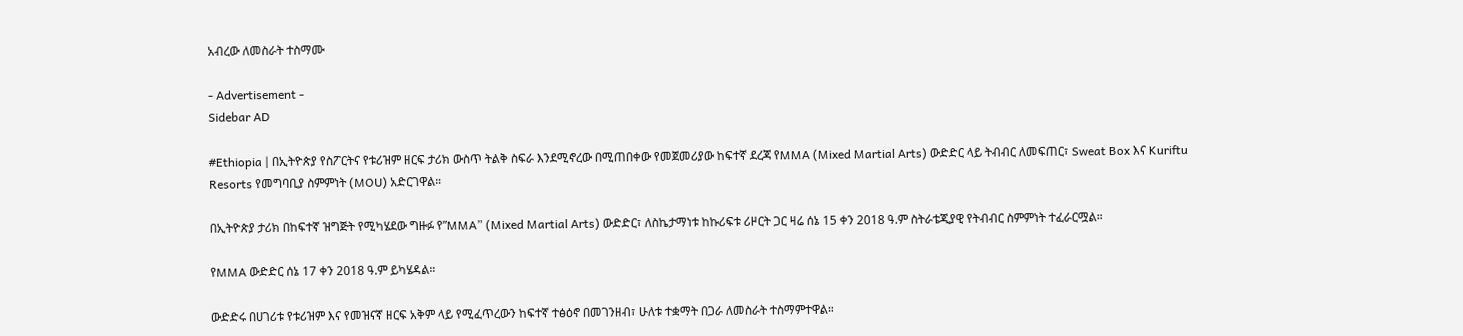አብረው ለመስራት ተስማሙ

- Advertisement -
Sidebar AD

#Ethiopia | በኢትዮጵያ የስፖርትና የቱሪዝም ዘርፍ ታሪክ ውስጥ ትልቅ ስፍራ እንደሚኖረው በሚጠበቀው የመጀመሪያው ከፍተኛ ደረጃ የMMA (Mixed Martial Arts) ውድድር ላይ ትብብር ለመፍጠር፣ Sweat Box እና Kuriftu Resorts የመግባቢያ ስምምነት (MOU) አድርገዋል።

በኢትዮጵያ ታሪክ በከፍተኛ ዝግጅት የሚካሄደው ግዙፉ የ”MMA” (Mixed Martial Arts) ውድድር፣ ለስኬታማነቱ ከኩሪፍቱ ሪዞርት ጋር ዛሬ ሰኔ 15 ቀን 2018 ዓ.ም ስትራቴጂያዊ የትብብር ስምምነት ተፈራርሟል።

የMMA ውድድር ሰኔ 17 ቀን 2018 ዓ.ም ይካሄዳል።

ውድድሩ በሀገሪቱ የቱሪዝም እና የመዝናኛ ዘርፍ አቅም ላይ የሚፈጥረውን ከፍተኛ ተፅዕኖ በመገንዘብ፣ ሁለቱ ተቋማት በጋራ ለመስራት ተስማምተዋል።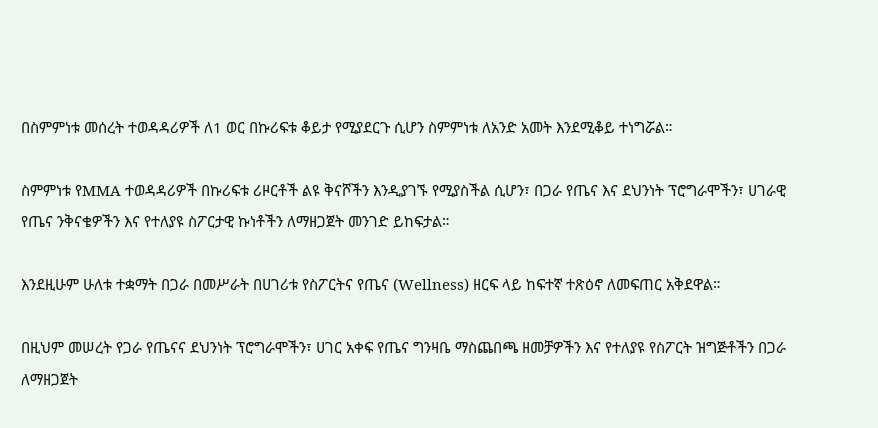በስምምነቱ መሰረት ተወዳዳሪዎች ለ1 ወር በኩሪፍቱ ቆይታ የሚያደርጉ ሲሆን ስምምነቱ ለአንድ አመት እንደሚቆይ ተነግሯል።

ስምምነቱ የMMA ተወዳዳሪዎች በኩሪፍቱ ሪዞርቶች ልዩ ቅናሾችን እንዲያገኙ የሚያስችል ሲሆን፣ በጋራ የጤና እና ደህንነት ፕሮግራሞችን፣ ሀገራዊ የጤና ንቅናቄዎችን እና የተለያዩ ስፖርታዊ ኩነቶችን ለማዘጋጀት መንገድ ይከፍታል።

እንደዚሁም ሁለቱ ተቋማት በጋራ በመሥራት በሀገሪቱ የስፖርትና የጤና (Wellness) ዘርፍ ላይ ከፍተኛ ተጽዕኖ ለመፍጠር አቅደዋል።

በዚህም መሠረት የጋራ የጤናና ደህንነት ፕሮግራሞችን፣ ሀገር አቀፍ የጤና ግንዛቤ ማስጨበጫ ዘመቻዎችን እና የተለያዩ የስፖርት ዝግጅቶችን በጋራ ለማዘጋጀት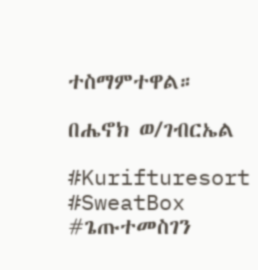ተስማምተዋል።

በሔኖክ ወ/ገብርኤል

#Kurifturesort
#SweatBox
#ጌጡተመስገን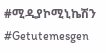#ሚዲያኮሚኒኬሽን
#Getutemesgen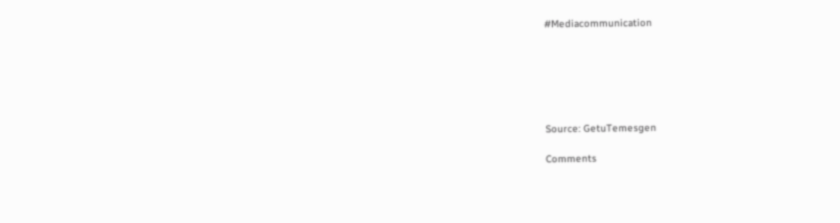#Mediacommunication






Source: GetuTemesgen

Comments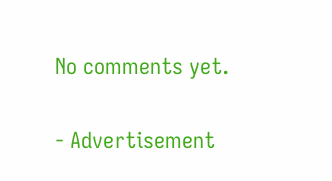No comments yet.

- Advertisement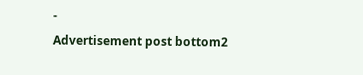-
Advertisement post bottom2